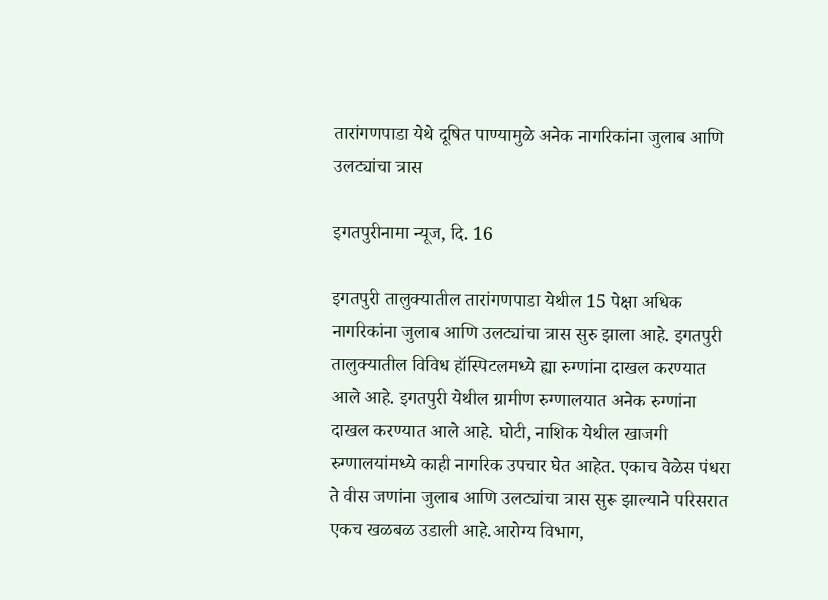तारांगणपाडा येथे दूषित पाण्यामुळे अनेक नागरिकांना जुलाब आणि उलट्यांचा त्रास

इगतपुरीनामा न्यूज, दि. 16

इगतपुरी तालुक्यातील तारांगणपाडा येथील 15 पेक्षा अधिक नागरिकांना जुलाब आणि उलट्यांचा त्रास सुरु झाला आहे. इगतपुरी तालुक्यातील विविध हॉस्पिटलमध्ये ह्या रुग्णांना दाखल करण्यात आले आहे. इगतपुरी येथील ग्रामीण रुग्णालयात अनेक रुग्णांना दाखल करण्यात आले आहे. घोटी, नाशिक येथील खाजगी रुग्णालयांमध्ये काही नागरिक उपचार घेत आहेत. एकाच वेळेस पंधरा ते वीस जणांना जुलाब आणि उलट्यांचा त्रास सुरू झाल्याने परिसरात एकच खळबळ उडाली आहे.आरोग्य विभाग,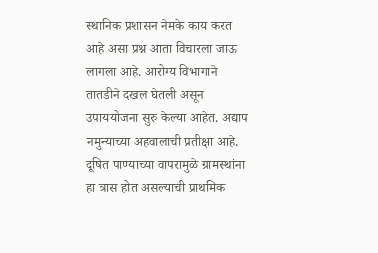स्थानिक प्रशासन नेमके काय करत आहे असा प्रश्न आता विचारला जाऊ लागला आहे. आरोग्य विभागाने तातडीने दखल घेतली असून उपाययोजना सुरु केल्या आहेत. अद्याप नमुन्याच्या अहवालाची प्रतीक्षा आहे. दूषित पाण्याच्या वापरामुळे ग्रामस्थांना हा त्रास होत असल्याची प्राथमिक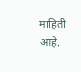माहिती आहे.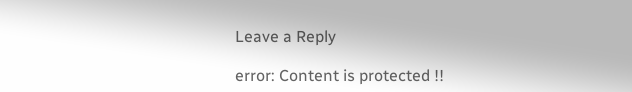Leave a Reply

error: Content is protected !!